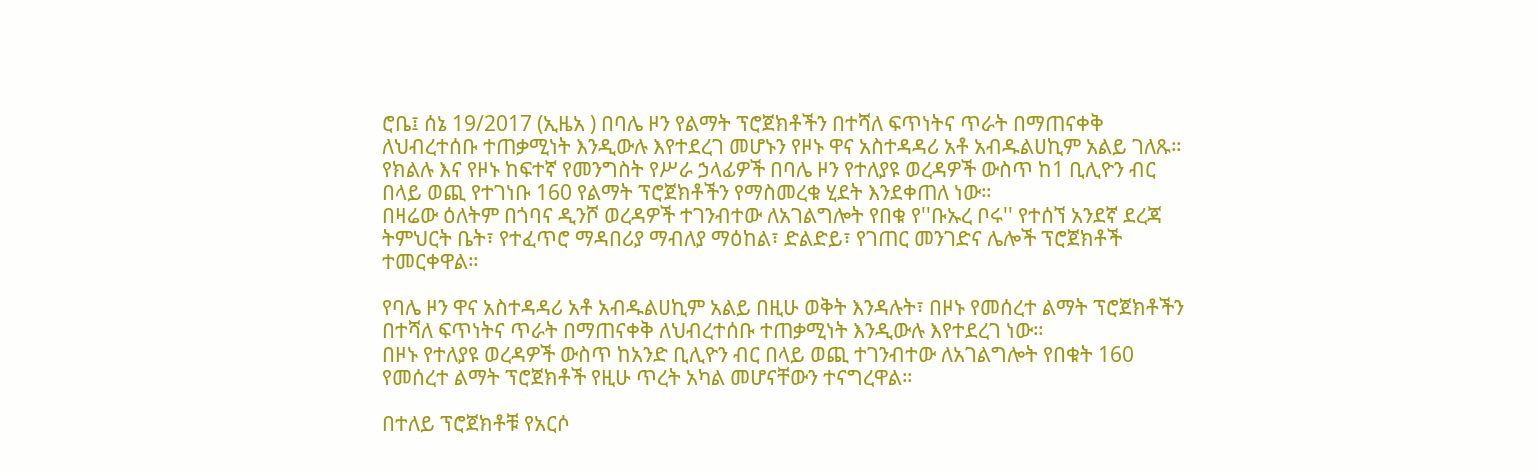ሮቤ፤ ሰኔ 19/2017 (ኢዜአ ) በባሌ ዞን የልማት ፕሮጀክቶችን በተሻለ ፍጥነትና ጥራት በማጠናቀቅ ለህብረተሰቡ ተጠቃሚነት እንዲውሉ እየተደረገ መሆኑን የዞኑ ዋና አስተዳዳሪ አቶ አብዱልሀኪም አልይ ገለጹ።
የክልሉ እና የዞኑ ከፍተኛ የመንግስት የሥራ ኃላፊዎች በባሌ ዞን የተለያዩ ወረዳዎች ውስጥ ከ1 ቢሊዮን ብር በላይ ወጪ የተገነቡ 160 የልማት ፕሮጀክቶችን የማስመረቁ ሂደት እንደቀጠለ ነው።
በዛሬው ዕለትም በጎባና ዲንሾ ወረዳዎች ተገንብተው ለአገልግሎት የበቁ የ''ቡኡረ ቦሩ'' የተሰኘ አንደኛ ደረጃ ትምህርት ቤት፣ የተፈጥሮ ማዳበሪያ ማብለያ ማዕከል፣ ድልድይ፣ የገጠር መንገድና ሌሎች ፕሮጀክቶች ተመርቀዋል።

የባሌ ዞን ዋና አስተዳዳሪ አቶ አብዱልሀኪም አልይ በዚሁ ወቅት እንዳሉት፣ በዞኑ የመሰረተ ልማት ፕሮጀክቶችን በተሻለ ፍጥነትና ጥራት በማጠናቀቅ ለህብረተሰቡ ተጠቃሚነት እንዲውሉ እየተደረገ ነው።
በዞኑ የተለያዩ ወረዳዎች ውስጥ ከአንድ ቢሊዮን ብር በላይ ወጪ ተገንብተው ለአገልግሎት የበቁት 160 የመሰረተ ልማት ፕሮጀክቶች የዚሁ ጥረት አካል መሆናቸውን ተናግረዋል።

በተለይ ፕሮጀክቶቹ የአርሶ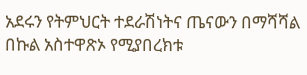አደሩን የትምህርት ተደራሽነትና ጤናውን በማሻሻል በኩል አስተዋጽኦ የሚያበረክቱ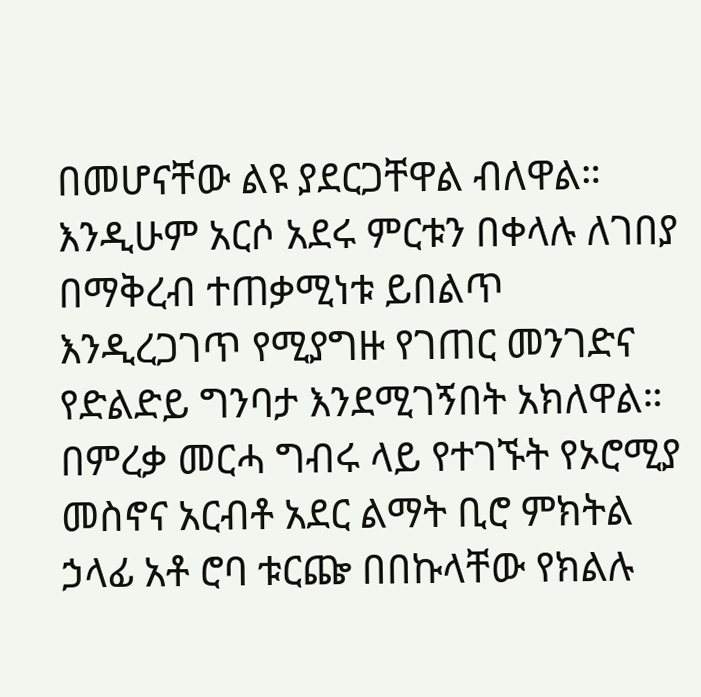በመሆናቸው ልዩ ያደርጋቸዋል ብለዋል።
እንዲሁም አርሶ አደሩ ምርቱን በቀላሉ ለገበያ በማቅረብ ተጠቃሚነቱ ይበልጥ እንዲረጋገጥ የሚያግዙ የገጠር መንገድና የድልድይ ግንባታ እንደሚገኝበት አክለዋል።
በምረቃ መርሓ ግብሩ ላይ የተገኙት የኦሮሚያ መስኖና አርብቶ አደር ልማት ቢሮ ምክትል ኃላፊ አቶ ሮባ ቱርጬ በበኩላቸው የክልሉ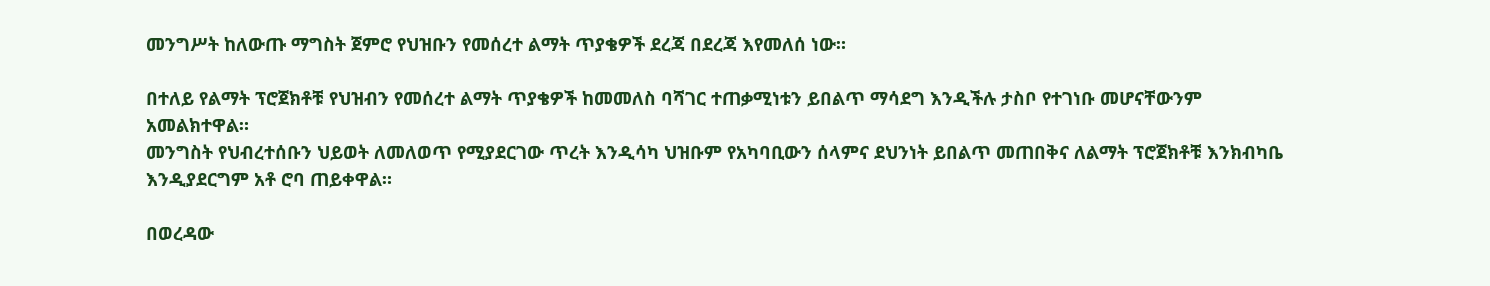መንግሥት ከለውጡ ማግስት ጀምሮ የህዝቡን የመሰረተ ልማት ጥያቄዎች ደረጃ በደረጃ እየመለሰ ነው።

በተለይ የልማት ፕሮጀክቶቹ የህዝብን የመሰረተ ልማት ጥያቄዎች ከመመለስ ባሻገር ተጠቃሚነቱን ይበልጥ ማሳደግ እንዲችሉ ታስቦ የተገነቡ መሆናቸውንም አመልክተዋል።
መንግስት የህብረተሰቡን ህይወት ለመለወጥ የሚያደርገው ጥረት እንዲሳካ ህዝቡም የአካባቢውን ሰላምና ደህንነት ይበልጥ መጠበቅና ለልማት ፕሮጀክቶቹ እንክብካቤ እንዲያደርግም አቶ ሮባ ጠይቀዋል።

በወረዳው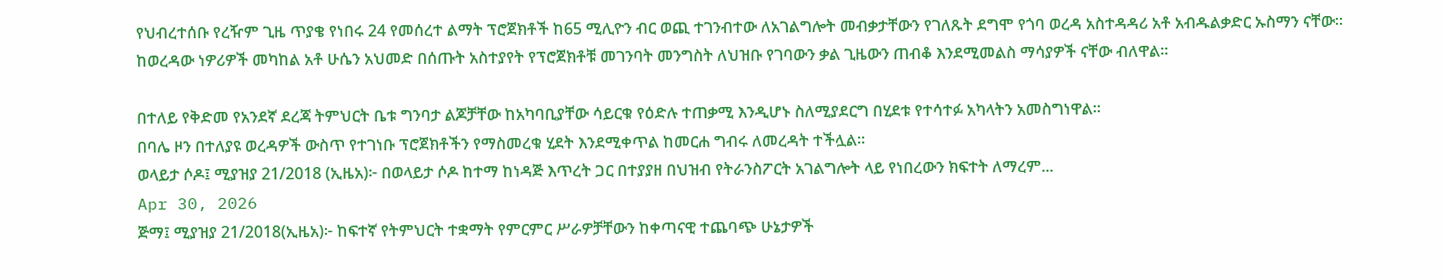የህብረተሰቡ የረዥም ጊዜ ጥያቄ የነበሩ 24 የመሰረተ ልማት ፕሮጀክቶች ከ65 ሚሊዮን ብር ወጪ ተገንብተው ለአገልግሎት መብቃታቸውን የገለጹት ደግሞ የጎባ ወረዳ አስተዳዳሪ አቶ አብዱልቃድር ኡስማን ናቸው።
ከወረዳው ነዎሪዎች መካከል አቶ ሁሴን አህመድ በሰጡት አስተያየት የፕሮጀክቶቹ መገንባት መንግስት ለህዝቡ የገባውን ቃል ጊዜውን ጠብቆ እንደሚመልስ ማሳያዎች ናቸው ብለዋል።

በተለይ የቅድመ የአንደኛ ደረጃ ትምህርት ቤቱ ግንባታ ልጆቻቸው ከአካባቢያቸው ሳይርቁ የዕድሉ ተጠቃሚ እንዲሆኑ ስለሚያደርግ በሂደቱ የተሳተፉ አካላትን አመስግነዋል።
በባሌ ዞን በተለያዩ ወረዳዎች ውስጥ የተገነቡ ፕሮጀክቶችን የማስመረቁ ሂደት እንደሚቀጥል ከመርሐ ግብሩ ለመረዳት ተችሏል።
ወላይታ ሶዶ፤ ሚያዝያ 21/2018 (ኢዜአ)፦ በወላይታ ሶዶ ከተማ ከነዳጅ እጥረት ጋር በተያያዘ በህዝብ የትራንስፖርት አገልግሎት ላይ የነበረውን ክፍተት ለማረም...
Apr 30, 2026
ጅማ፤ ሚያዝያ 21/2018(ኢዜአ)፦ ከፍተኛ የትምህርት ተቋማት የምርምር ሥራዎቻቸውን ከቀጣናዊ ተጨባጭ ሁኔታዎች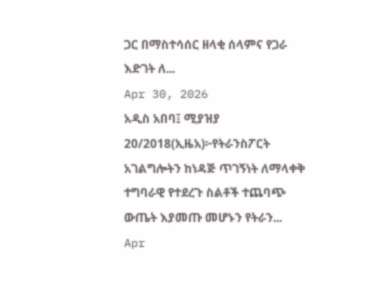ጋር በማስተሳሰር ዘላቂ ሰላምና የጋራ እድገት ለ...
Apr 30, 2026
አዲስ አበባ፤ ሚያዝያ 20/2018(ኢዜአ)፦የትራንስፖርት አገልግሎትን ከነዳጅ ጥገኝነት ለማላቀቅ ተግባራዊ የተደረጉ ስልቶች ተጨባጭ ውጤት እያመጡ መሆኑን የትራን...
Apr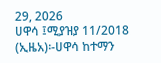29, 2026
ሀዋሳ ፤ሚያዝያ 11/2018 (ኢዜአ)፡-ሀዋሳ ከተማን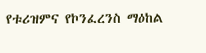የቱሪዝምና የኮንፈረንስ ማዕከል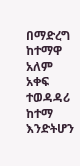በማድረግ ከተማዋ አለም አቀፍ ተወዳዳሪ ከተማ እንድትሆን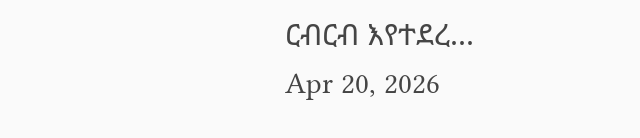ርብርብ እየተደረ...
Apr 20, 2026